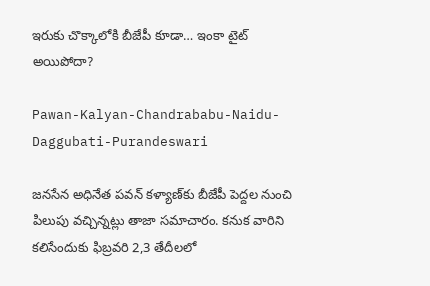ఇరుకు చొక్కాలోకి బీజేపీ కూడా… ఇంకా టైట్ అయిపోదా?

Pawan-Kalyan-Chandrababu-Naidu-Daggubati-Purandeswari

జనసేన అధినేత పవన్‌ కళ్యాణ్‌కు బీజేపీ పెద్దల నుంచి పిలుపు వచ్చిన్నట్లు తాజా సమాచారం. కనుక వారిని కలిసేందుకు ఫిబ్రవరి 2,3 తేదీలలో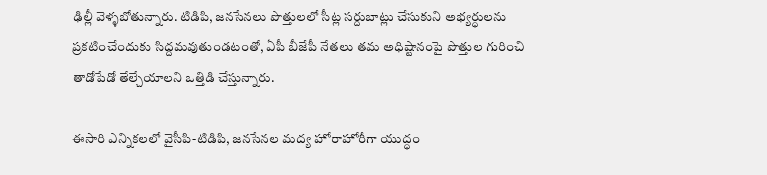ఢిల్లీ వెళ్ళబోతున్నారు. టిడిపి, జనసేనలు పొత్తులలో సీట్ల సర్దుబాట్లు చేసుకుని అభ్యర్ధులను ప్రకటించేందుకు సిద్దమవుతుండటంతో, ఏపీ బీజేపీ నేతలు తమ అధిష్టానంపై పొత్తుల గురించి తాడోపేడో తేల్చేయాలని ఒత్తిడి చేస్తున్నారు.

ఈసారి ఎన్నికలలో వైసీపి-టిడిపి, జనసేనల మద్య హోరాహోరీగా యుద్ధం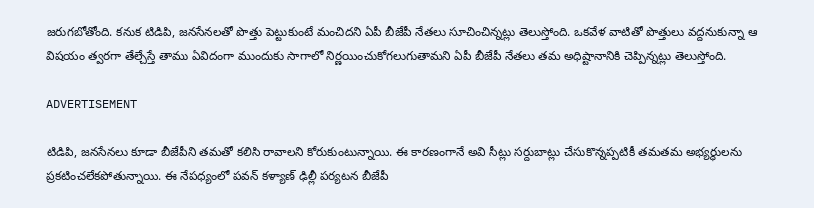జరుగబోతోంది. కనుక టిడిపి, జనసేనలతో పొత్తు పెట్టుకుంటే మంచిదని ఏపీ బీజేపీ నేతలు సూచించిన్నట్లు తెలుస్తోంది. ఒకవేళ వాటితో పొత్తులు వద్దనుకున్నా ఆ విషయం త్వరగా తేల్చేస్తే తాము ఏవిదంగా ముందుకు సాగాలో నిర్ణయించుకోగలుగుతామని ఏపీ బీజేపీ నేతలు తమ అధిష్టానానికి చెప్పిన్నట్లు తెలుస్తోంది.

ADVERTISEMENT

టిడిపి, జనసేనలు కూడా బీజేపీని తమతో కలిసి రావాలని కోరుకుంటున్నాయి. ఈ కారణంగానే అవి సీట్లు సర్దుబాట్లు చేసుకొన్నప్పటికీ తమతమ అభ్యర్ధులను ప్రకటించలేకపోతున్నాయి. ఈ నేపధ్యంలో పవన్‌ కళ్యాణ్‌ ఢిల్లీ పర్యటన బీజేపీ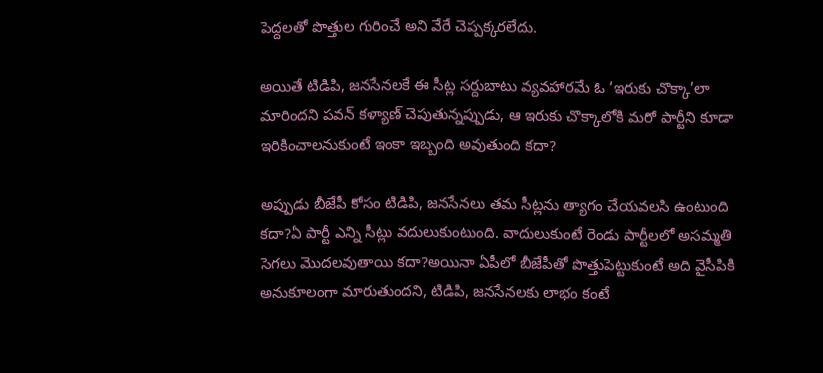పెద్దలతో పొత్తుల గురించే అని వేరే చెప్పక్కరలేదు.

అయితే టిడిపి, జనసేనలకే ఈ సీట్ల సర్దుబాటు వ్యవహారమే ఓ ‘ఇరుకు చొక్కా’లా మారిందని పవన్‌ కళ్యాణ్‌ చెపుతున్నప్పుడు, ఆ ఇరుకు చొక్కాలోకి మరో పార్టీని కూడా ఇరికించాలనుకుంటే ఇంకా ఇబ్బంది అవుతుంది కదా?

అప్పుడు బీజేపీ కోసం టిడిపి, జనసేనలు తమ సీట్లను త్యాగం చేయవలసి ఉంటుంది కదా?ఏ పార్టీ ఎన్ని సీట్లు వదులుకుంటుంది. వాదులుకుంటే రెండు పార్టీలలో అసమ్మతి సెగలు మొదలవుతాయి కదా?అయినా ఏపీలో బీజేపీతో పొత్తుపెట్టుకుంటే అది వైసీపికి అనుకూలంగా మారుతుందని, టిడిపి, జనసేనలకు లాభం కంటే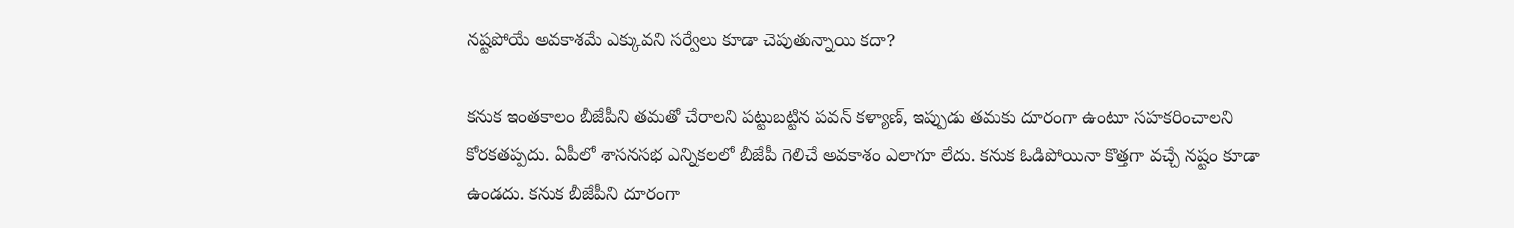నష్టపోయే అవకాశమే ఎక్కువని సర్వేలు కూడా చెపుతున్నాయి కదా?

కనుక ఇంతకాలం బీజేపీని తమతో చేరాలని పట్టుబట్టిన పవన్‌ కళ్యాణ్‌, ఇప్పుడు తమకు దూరంగా ఉంటూ సహకరించాలని కోరకతప్పదు. ఏపీలో శాసనసభ ఎన్నికలలో బీజేపీ గెలిచే అవకాశం ఎలాగూ లేదు. కనుక ఓడిపోయినా కొత్తగా వచ్చే నష్టం కూడా ఉండదు. కనుక బీజేపీని దూరంగా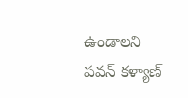ఉండాలని పవన్‌ కళ్యాణ్‌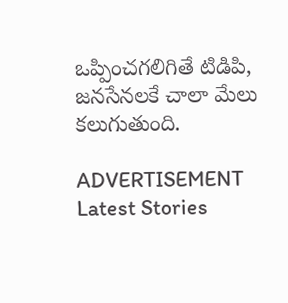ఒప్పించగలిగితే టిడిపి, జనసేనలకే చాలా మేలు కలుగుతుంది.

ADVERTISEMENT
Latest Stories